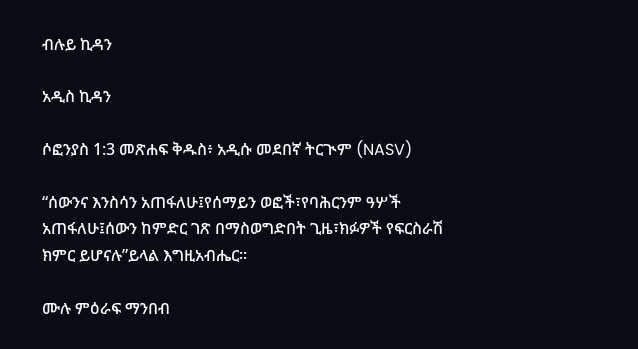ብሉይ ኪዳን

አዲስ ኪዳን

ሶፎንያስ 1:3 መጽሐፍ ቅዱስ፥ አዲሱ መደበኛ ትርጒም (NASV)

“ሰውንና እንስሳን አጠፋለሁ፤የሰማይን ወፎች፣የባሕርንም ዓሦች አጠፋለሁ፤ሰውን ከምድር ገጽ በማስወግድበት ጊዜ፣ክፉዎች የፍርስራሽ ክምር ይሆናሉ”ይላል እግዚአብሔር።

ሙሉ ምዕራፍ ማንበብ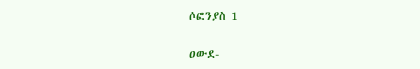ሶፎንያስ 1

ዐውደ-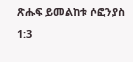ጽሑፍ ይመልከቱ ሶፎንያስ 1:3